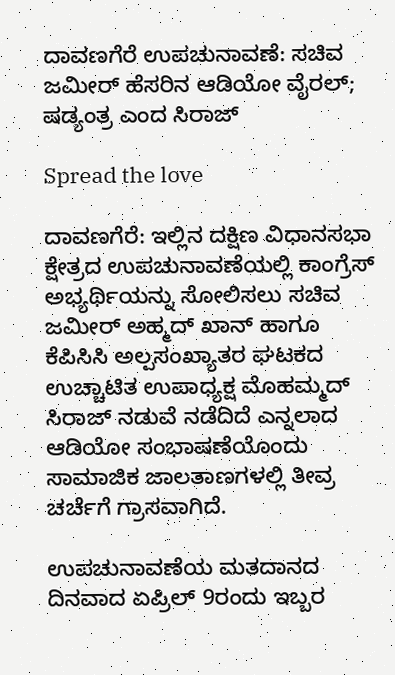ದಾವಣಗೆರೆ ಉಪಚುನಾವಣೆ: ಸಚಿವ ಜಮೀರ್ ಹೆಸರಿನ ಆಡಿಯೋ ವೈರಲ್; ಷಡ್ಯಂತ್ರ ಎಂದ ಸಿರಾಜ್

Spread the love

ದಾವಣಗೆರೆ: ಇಲ್ಲಿನ ದಕ್ಷಿಣ ವಿಧಾನಸಭಾ ಕ್ಷೇತ್ರದ ಉಪಚುನಾವಣೆಯಲ್ಲಿ ಕಾಂಗ್ರೆಸ್ ಅಭ್ಯರ್ಥಿಯನ್ನು ಸೋಲಿಸಲು ಸಚಿವ ಜಮೀರ್ ಅಹ್ಮದ್ ಖಾನ್ ಹಾಗೂ ಕೆಪಿಸಿಸಿ ಅಲ್ಪಸಂಖ್ಯಾತರ ಘಟಕದ ಉಚ್ಚಾಟಿತ ಉಪಾಧ್ಯಕ್ಷ ಮೊಹಮ್ಮದ್ ಸಿರಾಜ್ ನಡುವೆ ನಡೆದಿದೆ ಎನ್ನಲಾದ ಆಡಿಯೋ ಸಂಭಾಷಣೆಯೊಂದು ಸಾಮಾಜಿಕ ಜಾಲತಾಣಗಳಲ್ಲಿ ತೀವ್ರ ಚರ್ಚೆಗೆ ಗ್ರಾಸವಾಗಿದೆ.

ಉಪಚುನಾವಣೆಯ ಮತದಾನದ ದಿನವಾದ ಏಪ್ರಿಲ್ 9ರಂದು ಇಬ್ಬರ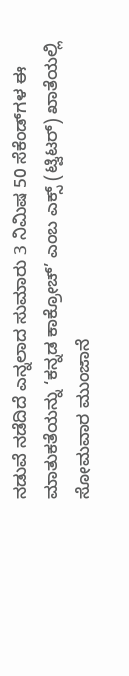ನಡುವೆ ನಡೆದಿದೆ ಎನ್ನಲಾದ ಸುಮಾರು 3 ನಿಮಿಷ 50 ಸೆಕೆಂಡ್‌ಗಳ ಈ ಮಾತುಕತೆಯನ್ನು ‘ಕನ್ನಡ ಕಾಕ್ರೋಚ್’ ಎಂಬ ಎಕ್ಸ್ (ಟ್ವಿಟರ್) ಖಾತೆಯಲ್ಲಿ ಸೋಮವಾರ ಮುಂಜಾನೆ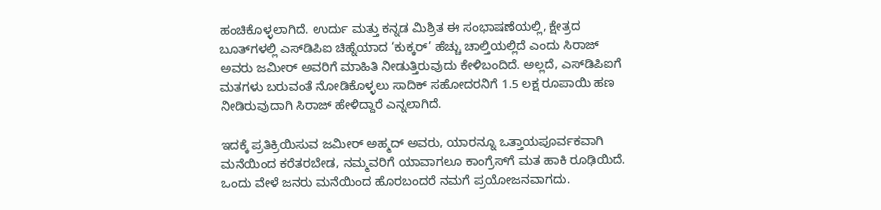ಹಂಚಿಕೊಳ್ಳಲಾಗಿದೆ. ಉರ್ದು ಮತ್ತು ಕನ್ನಡ ಮಿಶ್ರಿತ ಈ ಸಂಭಾಷಣೆಯಲ್ಲಿ, ಕ್ಷೇತ್ರದ ಬೂತ್‌ಗಳಲ್ಲಿ ಎಸ್‌ಡಿಪಿಐ ಚಿಹ್ನೆಯಾದ ‘ಕುಕ್ಕರ್’ ಹೆಚ್ಚು ಚಾಲ್ತಿಯಲ್ಲಿದೆ ಎಂದು ಸಿರಾಜ್ ಅವರು ಜಮೀರ್ ಅವರಿಗೆ ಮಾಹಿತಿ ನೀಡುತ್ತಿರುವುದು ಕೇಳಿಬಂದಿದೆ. ಅಲ್ಲದೆ, ಎಸ್‌ಡಿಪಿಐಗೆ ಮತಗಳು ಬರುವಂತೆ ನೋಡಿಕೊಳ್ಳಲು ಸಾದಿಕ್ ಸಹೋದರನಿಗೆ 1.5 ಲಕ್ಷ ರೂಪಾಯಿ ಹಣ ನೀಡಿರುವುದಾಗಿ ಸಿರಾಜ್ ಹೇಳಿದ್ದಾರೆ ಎನ್ನಲಾಗಿದೆ.

ಇದಕ್ಕೆ ಪ್ರತಿಕ್ರಿಯಿಸುವ ಜಮೀರ್ ಅಹ್ಮದ್ ಅವರು, ಯಾರನ್ನೂ ಒತ್ತಾಯಪೂರ್ವಕವಾಗಿ ಮನೆಯಿಂದ ಕರೆತರಬೇಡ, ನಮ್ಮವರಿಗೆ ಯಾವಾಗಲೂ ಕಾಂಗ್ರೆಸ್‌ಗೆ ಮತ ಹಾಕಿ ರೂಢಿಯಿದೆ. ಒಂದು ವೇಳೆ ಜನರು ಮನೆಯಿಂದ ಹೊರಬಂದರೆ ನಮಗೆ ಪ್ರಯೋಜನವಾಗದು.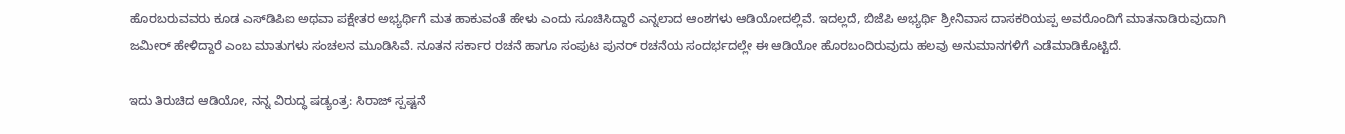ಹೊರಬರುವವರು ಕೂಡ ಎಸ್‌ಡಿಪಿಐ ಅಥವಾ ಪಕ್ಷೇತರ ಅಭ್ಯರ್ಥಿಗೆ ಮತ ಹಾಕುವಂತೆ ಹೇಳು ಎಂದು ಸೂಚಿಸಿದ್ದಾರೆ ಎನ್ನಲಾದ ಆಂಶಗಳು ಆಡಿಯೋದಲ್ಲಿವೆ. ಇದಲ್ಲದೆ, ಬಿಜೆಪಿ ಅಭ್ಯರ್ಥಿ ಶ್ರೀನಿವಾಸ ದಾಸಕರಿಯಪ್ಪ ಅವರೊಂದಿಗೆ ಮಾತನಾಡಿರುವುದಾಗಿ ಜಮೀರ್ ಹೇಳಿದ್ದಾರೆ ಎಂಬ ಮಾತುಗಳು ಸಂಚಲನ ಮೂಡಿಸಿವೆ. ನೂತನ ಸರ್ಕಾರ ರಚನೆ ಹಾಗೂ ಸಂಪುಟ ಪುನರ್ ರಚನೆಯ ಸಂದರ್ಭದಲ್ಲೇ ಈ ಆಡಿಯೋ ಹೊರಬಂದಿರುವುದು ಹಲವು ಅನುಮಾನಗಳಿಗೆ ಎಡೆಮಾಡಿಕೊಟ್ಟಿದೆ.

ಇದು ತಿರುಚಿದ ಆಡಿಯೋ, ನನ್ನ ವಿರುದ್ಧ ಷಡ್ಯಂತ್ರ: ಸಿರಾಜ್ ಸ್ಪಷ್ಟನೆ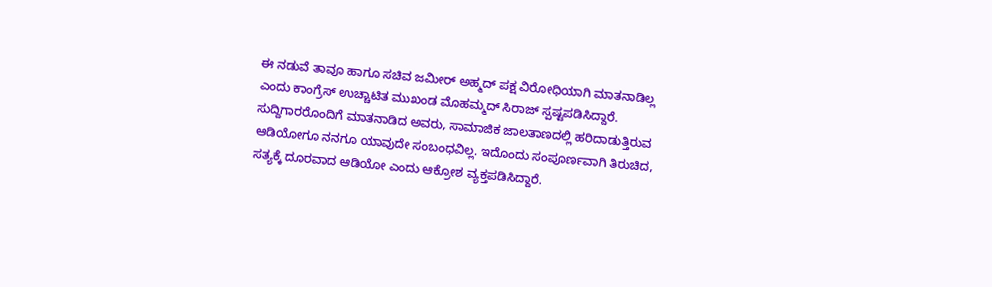ಈ ನಡುವೆ ತಾವೂ ಹಾಗೂ ಸಚಿವ ಜಮೀರ್ ಅಹ್ಮದ್ ಪಕ್ಷ ವಿರೋಧಿಯಾಗಿ ಮಾತನಾಡಿಲ್ಲ ಎಂದು ಕಾಂಗ್ರೆಸ್ ಉಚ್ಚಾಟಿತ ಮುಖಂಡ ಮೊಹಮ್ಮದ್ ಸಿರಾಜ್ ಸ್ಪಷ್ಟಪಡಿಸಿದ್ದಾರೆ. ಸುದ್ದಿಗಾರರೊಂದಿಗೆ ಮಾತನಾಡಿದ ಅವರು, ಸಾಮಾಜಿಕ ಜಾಲತಾಣದಲ್ಲಿ ಹರಿದಾಡುತ್ತಿರುವ ಆಡಿಯೋಗೂ ನನಗೂ ಯಾವುದೇ ಸಂಬಂಧವಿಲ್ಲ. ಇದೊಂದು ಸಂಪೂರ್ಣವಾಗಿ ತಿರುಚಿದ, ಸತ್ಯಕ್ಕೆ ದೂರವಾದ ಆಡಿಯೋ ಎಂದು ಆಕ್ರೋಶ ವ್ಯಕ್ತಪಡಿಸಿದ್ದಾರೆ.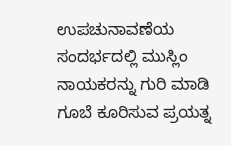ಉಪಚುನಾವಣೆಯ ಸಂದರ್ಭದಲ್ಲಿ ಮುಸ್ಲಿಂ ನಾಯಕರನ್ನು ಗುರಿ ಮಾಡಿ ಗೂಬೆ ಕೂರಿಸುವ ಪ್ರಯತ್ನ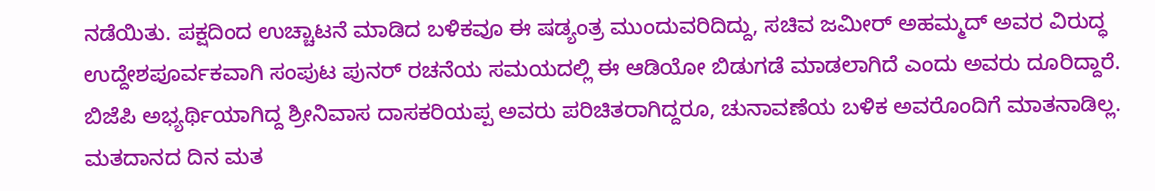ನಡೆಯಿತು. ಪಕ್ಷದಿಂದ ಉಚ್ಚಾಟನೆ ಮಾಡಿದ ಬಳಿಕವೂ ಈ ಷಡ್ಯಂತ್ರ ಮುಂದುವರಿದಿದ್ದು, ಸಚಿವ ಜಮೀರ್ ಅಹಮ್ಮದ್ ಅವರ ವಿರುದ್ಧ ಉದ್ದೇಶಪೂರ್ವಕವಾಗಿ ಸಂಪುಟ ಪುನರ್ ರಚನೆಯ ಸಮಯದಲ್ಲಿ ಈ ಆಡಿಯೋ ಬಿಡುಗಡೆ ಮಾಡಲಾಗಿದೆ ಎಂದು ಅವರು ದೂರಿದ್ದಾರೆ. ಬಿಜೆಪಿ ಅಭ್ಯರ್ಥಿಯಾಗಿದ್ದ ಶ್ರೀನಿವಾಸ ದಾಸಕರಿಯಪ್ಪ ಅವರು ಪರಿಚಿತರಾಗಿದ್ದರೂ, ಚುನಾವಣೆಯ ಬಳಿಕ ಅವರೊಂದಿಗೆ ಮಾತನಾಡಿಲ್ಲ. ಮತದಾನದ ದಿನ ಮತ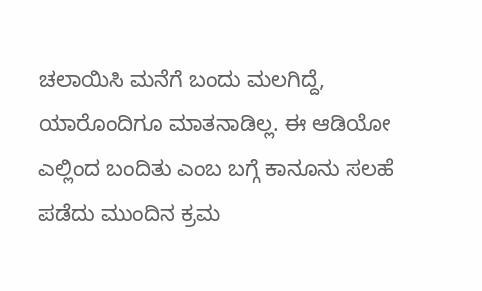ಚಲಾಯಿಸಿ ಮನೆಗೆ ಬಂದು ಮಲಗಿದ್ದೆ, ಯಾರೊಂದಿಗೂ ಮಾತನಾಡಿಲ್ಲ. ಈ ಆಡಿಯೋ ಎಲ್ಲಿಂದ ಬಂದಿತು ಎಂಬ ಬಗ್ಗೆ ಕಾನೂನು ಸಲಹೆ ಪಡೆದು ಮುಂದಿನ ಕ್ರಮ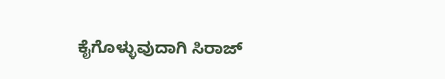ಕೈಗೊಳ್ಳುವುದಾಗಿ ಸಿರಾಜ್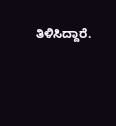ತಿಳಿಸಿದ್ದಾರೆ.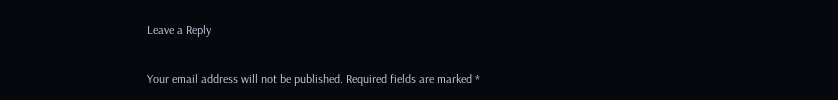Leave a Reply

Your email address will not be published. Required fields are marked *